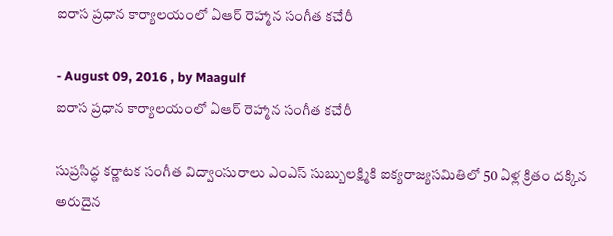ఐరాస ప్రధాన కార్యాలయంలో ఏఆర్‌ రెహ్మాన సంగీత కచేరీ

- August 09, 2016 , by Maagulf
ఐరాస ప్రధాన కార్యాలయంలో ఏఆర్‌ రెహ్మాన సంగీత కచేరీ

సుప్రసిద్ధ కర్ణాటక సంగీత విద్వాంసురాలు ఎంఎస్‌ సుబ్బులక్ష్మికి ఐక్యరాజ్యసమితిలో 50 ఏళ్ల క్రితం దక్కిన అరుదైన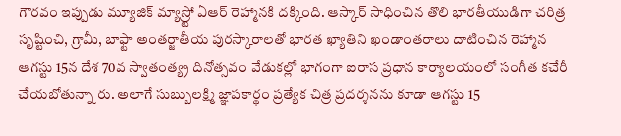గౌరవం ఇప్పుడు మ్యూజిక్‌ మ్యాస్ర్టో ఏఆర్‌ రెహ్మానకి దక్కింది. ఆస్కార్‌ సాధించిన తొలి భారతీయుడిగా చరిత్ర సృష్టించి, గ్రామీ, బాఫ్టా అంతర్జాతీయ పురస్కారాలతో భారత ఖ్యాతిని ఖండాంతరాలు దాటించిన రెహ్మాన ఆగస్టు 15న దేశ 70వ స్వాతంత్య్ర దినోత్సవం వేడుకల్లో భాగంగా ఐరాస ప్రధాన కార్యాలయంలో సంగీత కచేరీ చేయబోతున్నా రు. అలాగే సుబ్బులక్ష్మి జ్ఞాపకార్థం ప్రత్యేక చిత్ర ప్రదర్శనను కూడా ఆగస్టు 15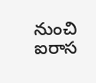నుంచి ఐరాస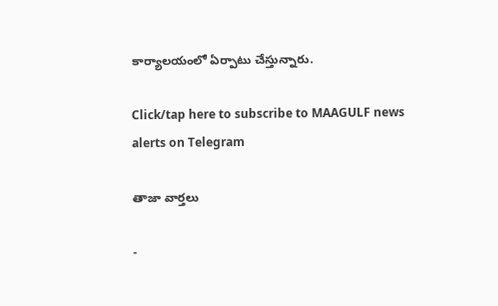కార్యాలయంలో ఏర్పాటు చేస్తున్నారు.

Click/tap here to subscribe to MAAGULF news alerts on Telegram

తాజా వార్తలు

-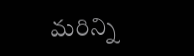మరిన్ని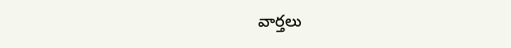వార్తలు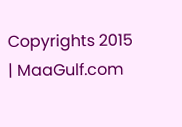Copyrights 2015 | MaaGulf.com